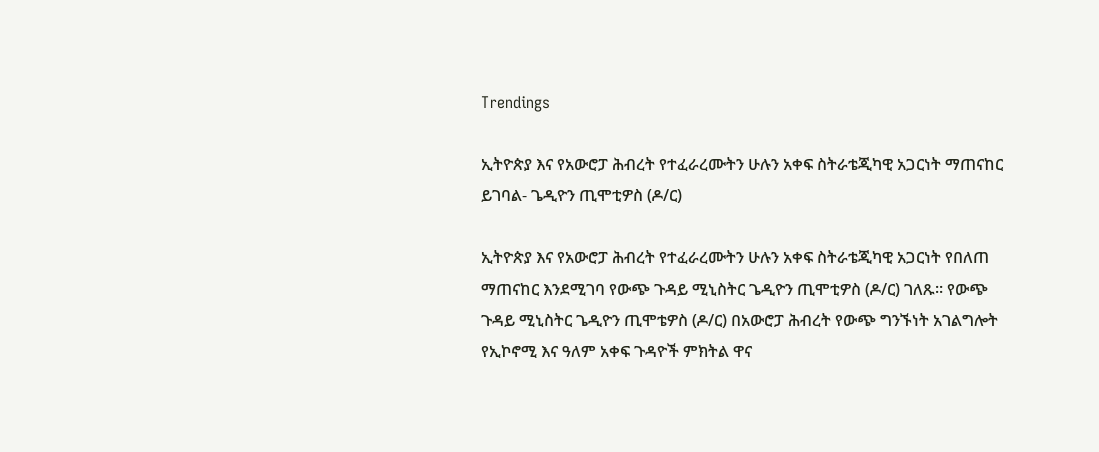Trendings

ኢትዮጵያ እና የአውሮፓ ሕብረት የተፈራረሙትን ሁሉን አቀፍ ስትራቴጂካዊ አጋርነት ማጠናከር ይገባል- ጌዲዮን ጢሞቲዎስ (ዶ/ር)

ኢትዮጵያ እና የአውሮፓ ሕብረት የተፈራረሙትን ሁሉን አቀፍ ስትራቴጂካዊ አጋርነት የበለጠ ማጠናከር እንደሚገባ የውጭ ጉዳይ ሚኒስትር ጌዲዮን ጢሞቲዎስ (ዶ/ር) ገለጹ። የውጭ ጉዳይ ሚኒስትር ጌዲዮን ጢሞቴዎስ (ዶ/ር) በአውሮፓ ሕብረት የውጭ ግንኙነት አገልግሎት የኢኮኖሚ እና ዓለም አቀፍ ጉዳዮች ምክትል ዋና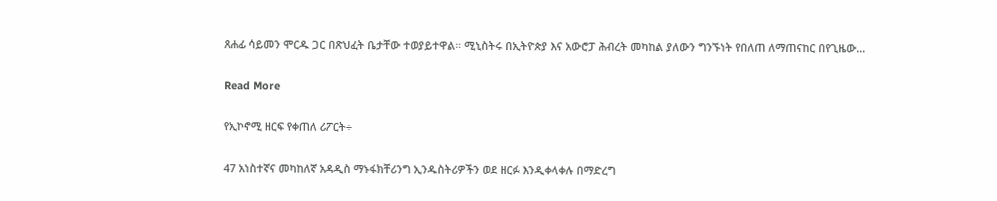ጸሐፊ ሳይመን ሞርዱ ጋር በጽህፈት ቤታቸው ተወያይተዋል። ሚኒስትሩ በኢትዮጵያ እና አውሮፓ ሕብረት መካከል ያለውን ግንኙነት የበለጠ ለማጠናከር በየጊዜው…

Read More

የኢኮኖሚ ዘርፍ የቀጠለ ሪፖርት÷

47 አነስተኛና መካከለኛ አዳዲስ ማኑፋክቸሪንግ ኢንዱስትሪዎችን ወደ ዘርፉ እንዲቀላቀሉ በማድረግ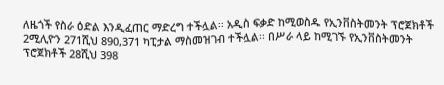ለዜጎች የስራ ዕድል እንዲፈጠር ማድረግ ተችሏል፡፡ አዲስ ፍቃድ ከሚወስዱ የኢንቨስትመንት ፕሮጀክቶች 2ሚሊዮን 271ሺህ 890,371 ካፒታል ማስመዝገብ ተችሏል፡፡ በሥራ ላይ ከሚገኙ የኢንቨስትመንት ፕሮጀክቶች 28ሺህ 398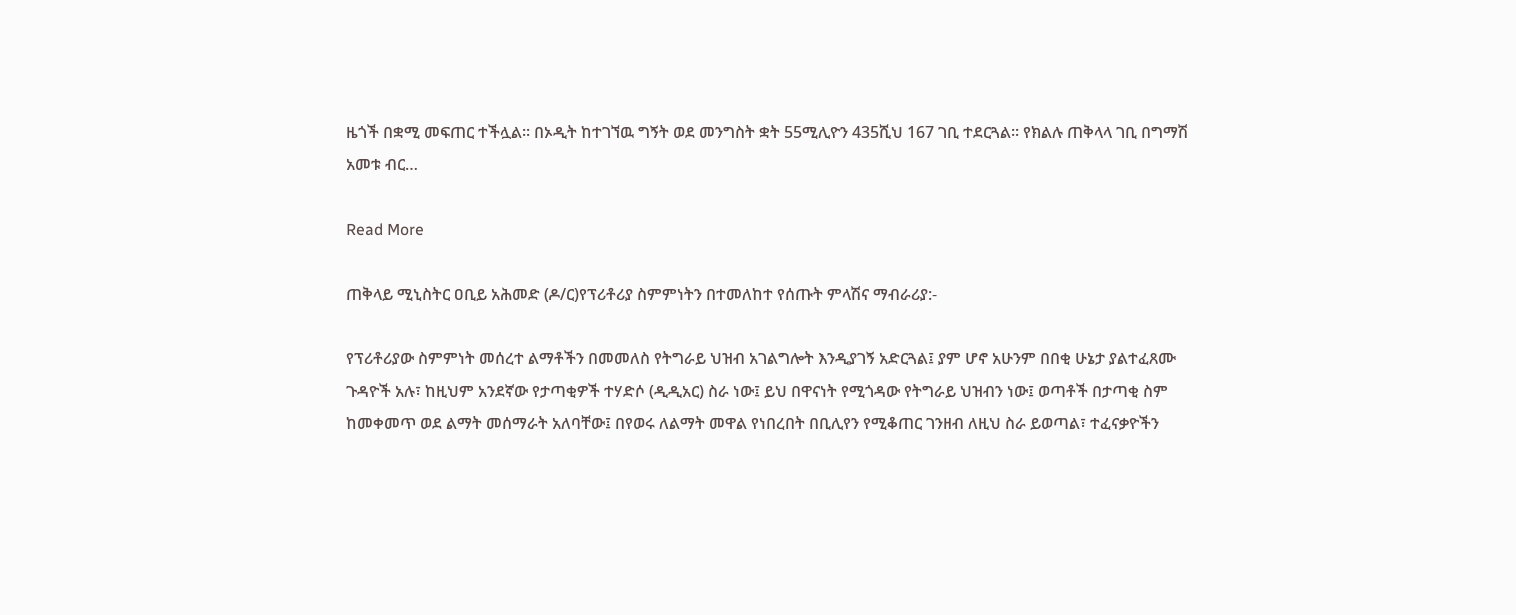ዜጎች በቋሚ መፍጠር ተችሏል፡፡ በኦዲት ከተገኘዉ ግኝት ወደ መንግስት ቋት 55ሚሊዮን 435ሺህ 167 ገቢ ተደርጓል፡፡ የክልሉ ጠቅላላ ገቢ በግማሽ አመቱ ብር…

Read More

ጠቅላይ ሚኒስትር ዐቢይ አሕመድ (ዶ/ር)የፕሪቶሪያ ስምምነትን በተመለከተ የሰጡት ምላሽና ማብራሪያ:-

የፕሪቶሪያው ስምምነት መሰረተ ልማቶችን በመመለስ የትግራይ ህዝብ አገልግሎት እንዲያገኝ አድርጓል፤ ያም ሆኖ አሁንም በበቂ ሁኔታ ያልተፈጸሙ ጉዳዮች አሉ፣ ከዚህም አንደኛው የታጣቂዎች ተሃድሶ (ዲዲአር) ስራ ነው፤ ይህ በዋናነት የሚጎዳው የትግራይ ህዝብን ነው፤ ወጣቶች በታጣቂ ስም ከመቀመጥ ወደ ልማት መሰማራት አለባቸው፤ በየወሩ ለልማት መዋል የነበረበት በቢሊየን የሚቆጠር ገንዘብ ለዚህ ስራ ይወጣል፣ ተፈናቃዮችን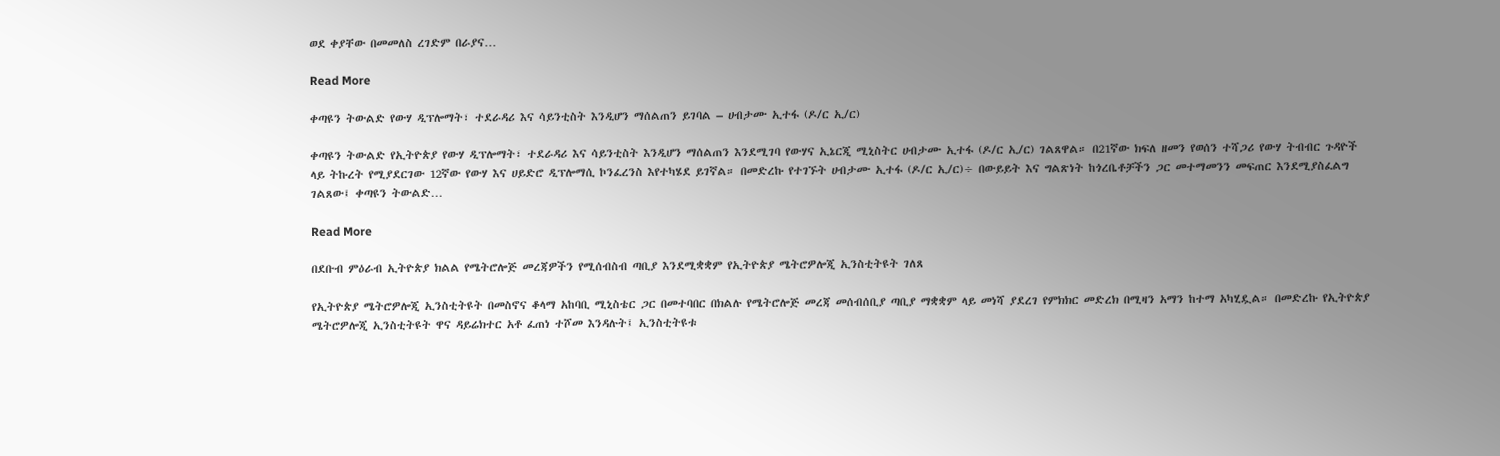ወደ ቀያቸው በመመለስ ረገድም በራያና…

Read More

ቀጣዩን ትውልድ የውሃ ዲፕሎማት፣ ተደራዳሪ እና ሳይንቲስት እንዲሆን ማሰልጠን ይገባል – ሀብታሙ ኢተፋ (ዶ/ር ኢ/ር)

ቀጣዩን ትውልድ የኢትዮጵያ የውሃ ዲፕሎማት፣ ተደራዳሪ እና ሳይንቲስት እንዲሆን ማሰልጠን እንደሚገባ የውሃና ኢኔርጂ ሚኒስትር ሀብታሙ ኢተፋ (ዶ/ር ኢ/ር) ገልጸዋል። በ21ኛው ክፍለ ዘመን የወሰን ተሻጋሪ የውሃ ትብብር ጉዳዮች ላይ ትኩረት የሚያደርገው 12ኛው የውሃ እና ሀይድሮ ዲፕሎማሲ ኮንፈረንስ እየተካሄደ ይገኛል። በመድረኩ የተገኙት ሀብታሙ ኢተፋ (ዶ/ር ኢ/ር)÷ በውይይት እና ግልጽነት ከጎረቤቶቻችን ጋር መተማመንን መፍጠር እንደሚያስፈልግ ገልጸው፤ ቀጣዩን ትውልድ…

Read More

በደቡብ ምዕራብ ኢትዮጵያ ክልል የሜትሮሎጅ መረጃዎችን የሚሰብስብ ጣቢያ እንደሚቋቋም የኢትዮጵያ ሜትሮዎሎጂ ኢንስቲትዩት ገለጸ

የኢትዮጵያ ሜትሮዎሎጂ ኢንስቲትዩት በመስኖና ቆላማ አከባቢ ሚኒስቴር ጋር በመተባበር በክልሉ የሜትሮሎጅ መረጃ መሰብሰቢያ ጣቢያ ማቋቋም ላይ መነሻ ያደረገ የምክክር መድረክ በሚዛን አማን ከተማ አካሂዷል። በመድረኩ የኢትዮጵያ ሜትሮዎሎጂ ኢንስቲትዩት ዋና ዳይሬክተር አቶ ፈጠነ ተሾመ እንዳሉት፤ ኢንስቲትዩቱ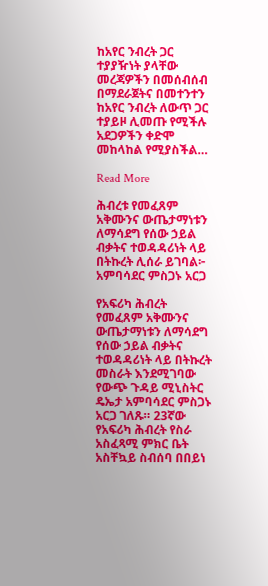ከአየር ንብረት ጋር ተያያዥነት ያላቸው መረጃዎችን በመሰብሰብ በማደራጀትና በመተንተን ከአየር ንብረት ለውጥ ጋር ተያይዞ ሊመጡ የሚችሉ አደጋዎችን ቀድሞ መከላከል የሚያስችል…

Read More

ሕብረቱ የመፈጸም አቅሙንና ውጤታማነቱን ለማሳደግ የሰው ኃይል ብቃትና ተወዳዳሪነት ላይ በትኩረት ሊሰራ ይገባል፦ አምባሳደር ምስጋኑ አርጋ

የአፍሪካ ሕብረት የመፈጸም አቅሙንና ውጤታማነቱን ለማሳደግ የሰው ኃይል ብቃትና ተወዳዳሪነት ላይ በትኩረት መስራት እንደሚገባው የውጭ ጉዳይ ሚኒስትር ዴኤታ አምባሳደር ምስጋኑ አርጋ ገለጹ። 23ኛው የአፍሪካ ሕብረት የስራ አስፈጻሚ ምክር ቤት አስቸኳይ ስብሰባ በበይነ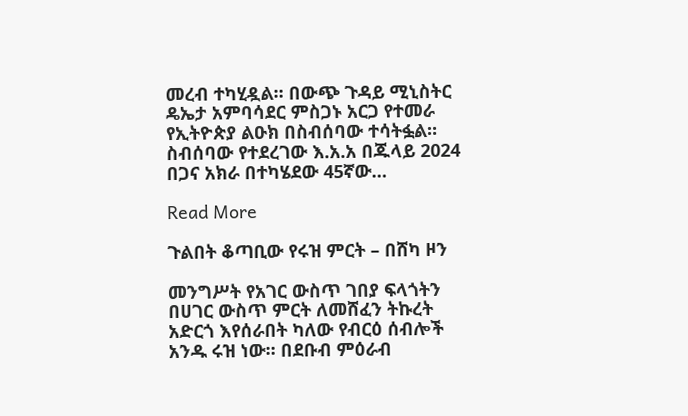መረብ ተካሂዷል። በውጭ ጉዳይ ሚኒስትር ዴኤታ አምባሳደር ምስጋኑ አርጋ የተመራ የኢትዮጵያ ልዑክ በስብሰባው ተሳትፏል። ስብሰባው የተደረገው እ.አ.አ በጁላይ 2024 በጋና አክራ በተካሄደው 45ኛው…

Read More

ጉልበት ቆጣቢው የሩዝ ምርት – በሸካ ዞን

መንግሥት የአገር ውስጥ ገበያ ፍላጎትን በሀገር ውስጥ ምርት ለመሸፈን ትኩረት አድርጎ እየሰራበት ካለው የብርዕ ሰብሎች አንዱ ሩዝ ነው። በደቡብ ምዕራብ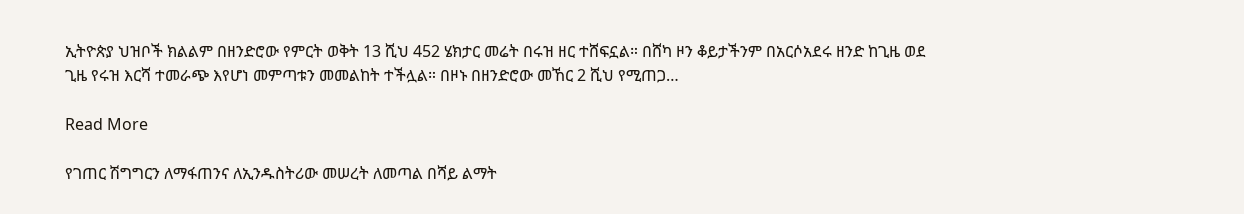ኢትዮጵያ ህዝቦች ክልልም በዘንድሮው የምርት ወቅት 13 ሺህ 452 ሄክታር መሬት በሩዝ ዘር ተሸፍኗል። በሸካ ዞን ቆይታችንም በአርሶአደሩ ዘንድ ከጊዜ ወደ ጊዜ የሩዝ እርሻ ተመራጭ እየሆነ መምጣቱን መመልከት ተችሏል። በዞኑ በዘንድሮው መኸር 2 ሺህ የሚጠጋ…

Read More

የገጠር ሽግግርን ለማፋጠንና ለኢንዱስትሪው መሠረት ለመጣል በሻይ ልማት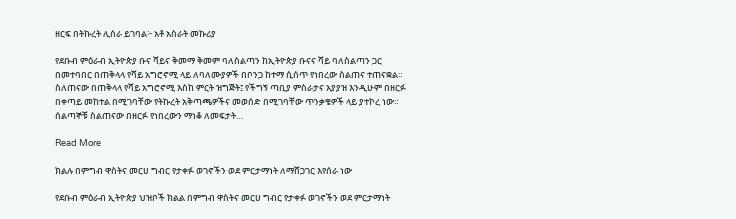ዘርፍ በትኩረት ሊሰራ ይገባል፦ አቶ አስራት መኩሪያ

የደቡብ ምዕራብ ኢትዮጵያ ቡና ሻይና ቅመማ ቅመም ባለስልጣን ከኢትዮጵያ ቡናና ሻይ ባለስልጣን ጋር በመተባበር በጠቅላላ የሻይ አግሮኖሚ ላይ ለባለሙያዎች በቦንጋ ከተማ ሲሰጥ የነበረው ስልጠና ተጠናቋል። ስለጠናው በጠቅላላ የሻይ አግሮኖሚ እስከ ምርት ዝግጅት፤ የችግኝ ጣቢያ ምስራታና አያያዝ እንዲሁም በዘርፉ በቀጣይ መከተል በሚገባቸው የትኩረት አቅጣጫዎችና መወሰድ በሚገባቸው ጥንቃቄዎች ላይ ያተኮረ ነው። ሰልጣኞቹ ስልጠናው በዘርፉ የነበረውን ማነቆ ለመፍታት…

Read More

ክልሉ በምግብ ዋስትና መርሀ ግብር የታቀፉ ወገኖችን ወደ ምርታማነት ለማሸጋገር እየሰራ ነው

የደቡብ ምዕራብ ኢትዮጵያ ህዝቦች ክልል በምግብ ዋስትና መርሀ ግብር የታቀፉ ወገኖችን ወደ ምርታማነት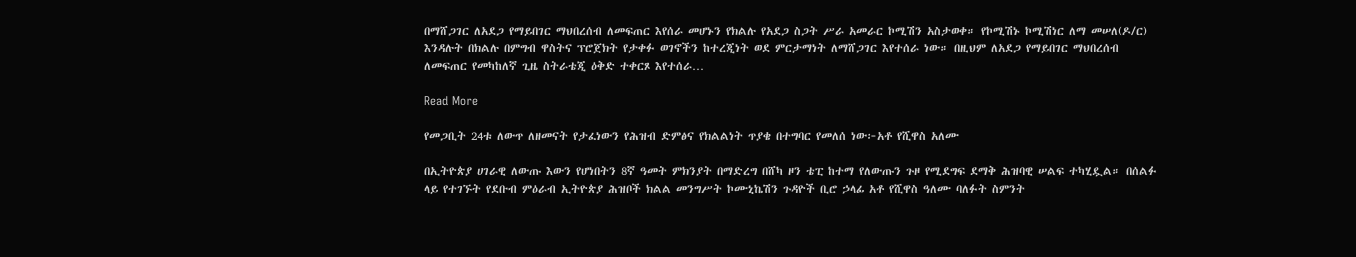በማሸጋገር ለአደጋ የማይበገር ማህበረሰብ ለመፍጠር እየሰራ መሆኑን የክልሉ የአደጋ ስጋት ሥራ አመራር ኮሚሽን አስታወቀ። የኮሚሽኑ ኮሚሽነር ለማ መሠለ(ዶ/ር) እንዳሉት በክልሉ በምግብ ዋስትና ፕሮጀክት የታቀፉ ወገኖችን ከተረጂነት ወደ ምርታማነት ለማሸጋገር እየተሰራ ነው። በዚህም ለአደጋ የማይበገር ማህበረሰብ ለመፍጠር የመካከለኛ ጊዜ ስትራቴጂ ዕቅድ ተቀርጾ እየተሰራ…

Read More

የመጋቢት 24ቱ ለውጥ ለዘመናት የታፈነውን የሕዝብ ድምፅና የክልልነት ጥያቄ በተግባር የመለሰ ነው፦አቶ የሺዋስ አለሙ

በኢትዮጵያ ሀገራዊ ለውጡ እውን የሆነበትን 8ኛ ዓመት ምክንያት በማድረግ በሸካ ዞን ቴፒ ከተማ የለውጡን ጉዞ የሚደግፍ ደማቅ ሕዝባዊ ሠልፍ ተካሂዷል። በሰልፉ ላይ የተገኙት የደቡብ ምዕራብ ኢትዮጵያ ሕዝቦች ክልል መንግሥት ኮሙኒኬሽን ጉዳዮች ቢሮ ኃላፊ አቶ የሺዋስ ዓለሙ ባለፉት ስምንት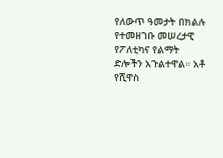የለውጥ ዓመታት በክልሉ የተመዘገቡ መሠረታዊ የፖለቲካና የልማት ድሎችን አጉልተዋል። አቶ የሺዋስ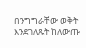በንግግራቸው ወቅት እንደገለጹት ከለውጡ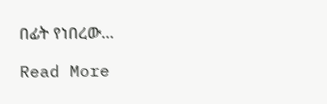በፊት የነበረው…

Read More